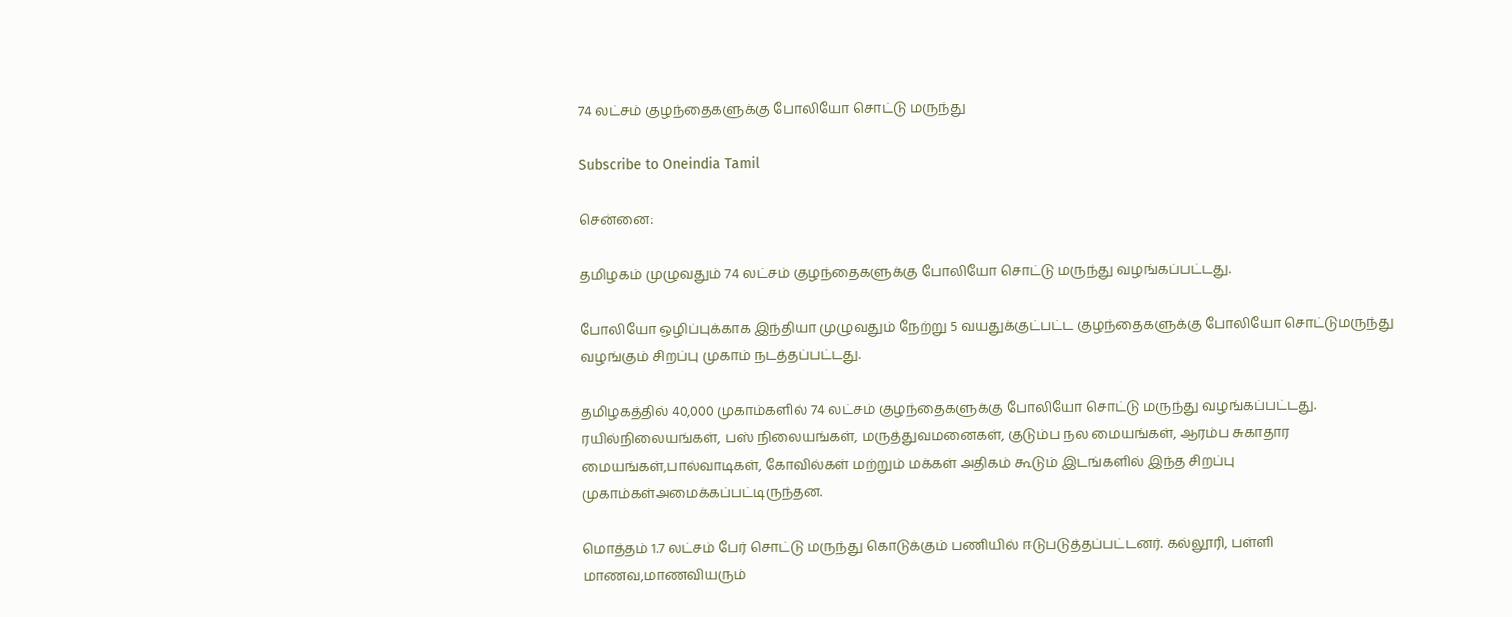74 லட்சம் குழந்தைகளுக்கு போலியோ சொட்டு மருந்து

Subscribe to Oneindia Tamil

சென்னை:

தமிழகம் முழுவதும் 74 லட்சம் குழந்தைகளுக்கு போலியோ சொட்டு மருந்து வழங்கப்பட்டது.

போலியோ ஒழிப்புக்காக இந்தியா முழுவதும் நேற்று 5 வயதுக்குட்பட்ட குழந்தைகளுக்கு போலியோ சொட்டுமருந்து வழங்கும் சிறப்பு முகாம் நடத்தப்பட்டது.

தமிழகத்தில் 40,000 முகாம்களில் 74 லட்சம் குழந்தைகளுக்கு போலியோ சொட்டு மருந்து வழங்கப்பட்டது. ரயில்நிலையங்கள், பஸ் நிலையங்கள், மருத்துவமனைகள், குடும்ப நல மையங்கள், ஆரம்ப சுகாதார மையங்கள்,பால்வாடிகள், கோவில்கள் மற்றும் மக்கள் அதிகம் கூடும் இடங்களில் இந்த சிறப்பு முகாம்கள்அமைக்கப்பட்டிருந்தன.

மொத்தம் 1.7 லட்சம் பேர் சொட்டு மருந்து கொடுக்கும் பணியில் ஈடுபடுத்தப்பட்டனர். கல்லூரி, பள்ளி மாணவ,மாணவியரும்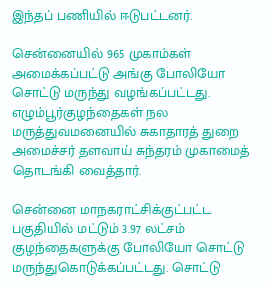இந்தப் பணியில் ஈடுபட்டனர்.

சென்னையில் 965 முகாம்கள் அமைக்கப்பட்டு அங்கு போலியோ சொட்டு மருந்து வழங்கப்பட்டது. எழும்பூர்குழந்தைகள் நல மருத்துவமனையில் சுகாதாரத் துறை அமைச்சர் தளவாய் சுந்தரம் முகாமைத் தொடங்கி வைத்தார்.

சென்னை மாநகராட்சிக்குட்பட்ட பகுதியில் மட்டும் 3.97 லட்சம் குழந்தைகளுக்கு போலியோ சொட்டு மருந்துகொடுக்கப்பட்டது. சொட்டு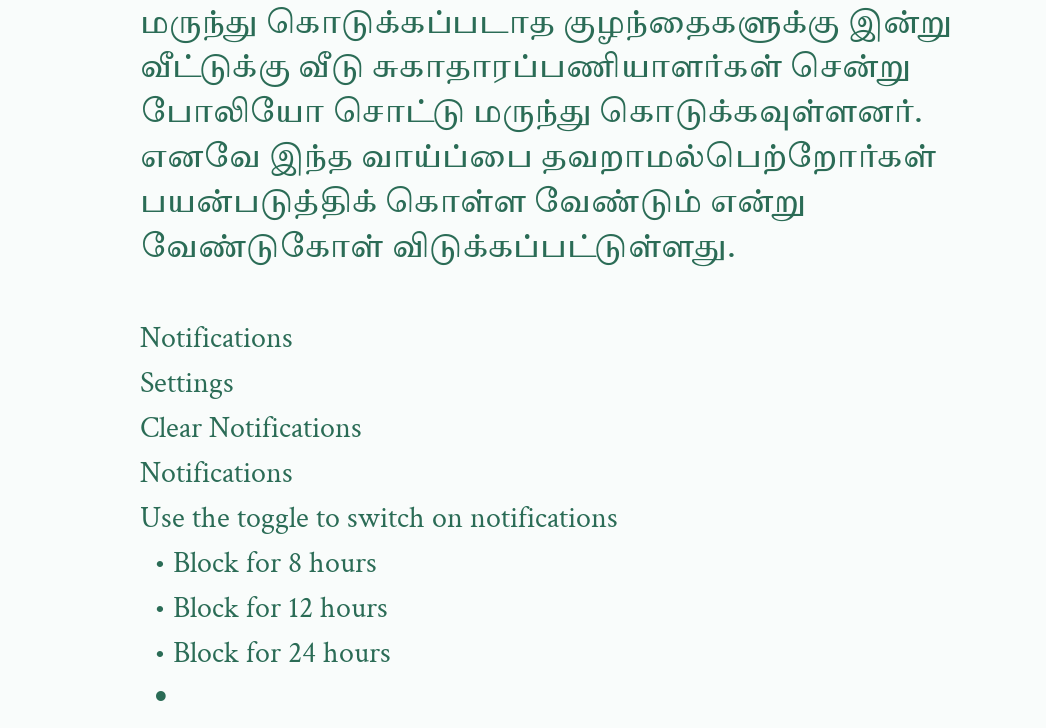மருந்து கொடுக்கப்படாத குழந்தைகளுக்கு இன்று வீட்டுக்கு வீடு சுகாதாரப்பணியாளர்கள் சென்று போலியோ சொட்டு மருந்து கொடுக்கவுள்ளனர். எனவே இந்த வாய்ப்பை தவறாமல்பெற்றோர்கள் பயன்படுத்திக் கொள்ள வேண்டும் என்று வேண்டுகோள் விடுக்கப்பட்டுள்ளது.

Notifications
Settings
Clear Notifications
Notifications
Use the toggle to switch on notifications
  • Block for 8 hours
  • Block for 12 hours
  • Block for 24 hours
  •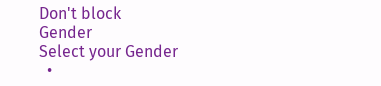Don't block
Gender
Select your Gender
  •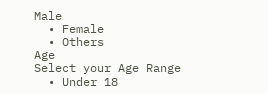Male
  • Female
  • Others
Age
Select your Age Range
  • Under 18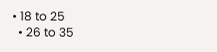• 18 to 25
  • 26 to 35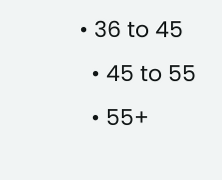• 36 to 45
  • 45 to 55
  • 55+